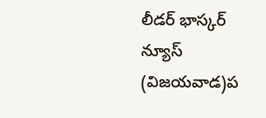లీడర్ భాస్కర్ న్యూస్ (విజయవాడ)ప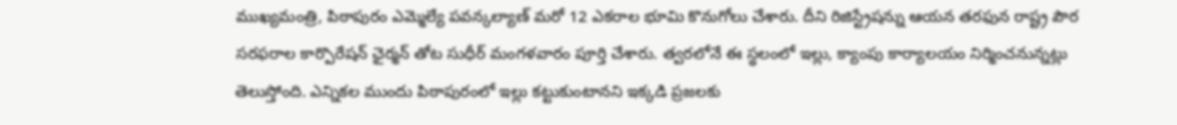ముఖ్యమంత్రి, పిఠాపురం ఎమ్మెల్యే పవన్కల్యాణ్ మరో 12 ఎకరాల భూమి కొనుగోలు చేశారు. దీని రిజిస్ట్రేషన్ను ఆయన తరఫున రాష్ట్ర పౌర సరఫరాల కార్పొరేషన్ ఛైర్మన్ తోట సుధీర్ మంగళవారం పూర్తి చేశారు. త్వరలోనే ఈ స్థలంలో ఇల్లు, క్యాంపు కార్యాలయం నిర్మించనున్నట్లు తెలుస్తోంది. ఎన్నికల ముందు పిఠాపురంలో ఇల్లు కట్టుకుంటానని ఇక్కడి ప్రజలకు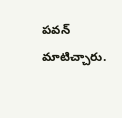పవన్ మాటిచ్చారు.